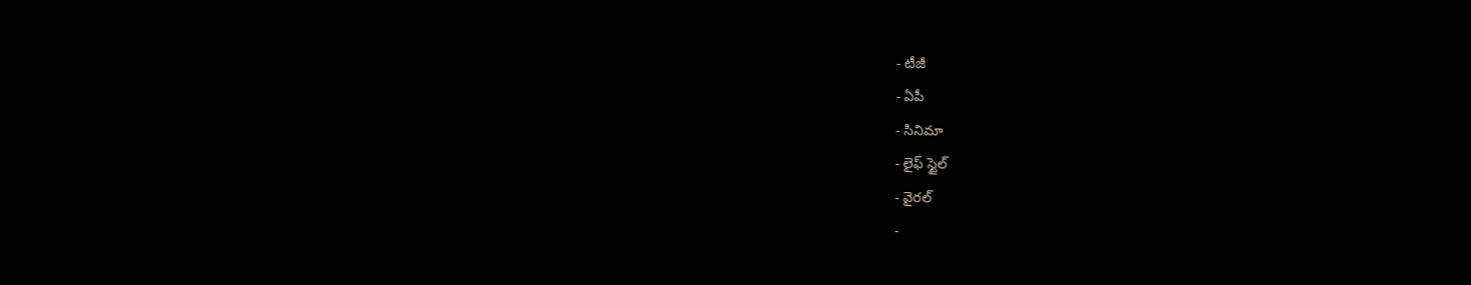- టీజీ
- ఏపీ
- సినిమా
- లైఫ్ స్టైల్
- వైరల్
-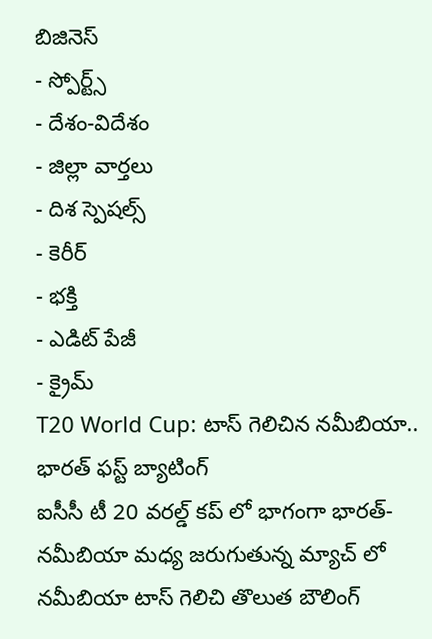బిజినెస్
- స్పోర్ట్స్
- దేశం-విదేశం
- జిల్లా వార్తలు
- దిశ స్పెషల్స్
- కెరీర్
- భక్తి
- ఎడిట్ పేజీ
- క్రైమ్
T20 World Cup: టాస్ గెలిచిన నమీబియా.. భారత్ ఫస్ట్ బ్యాటింగ్
ఐసీసీ టీ 20 వరల్డ్ కప్ లో భాగంగా భారత్- నమీబియా మధ్య జరుగుతున్న మ్యాచ్ లో నమీబియా టాస్ గెలిచి తొలుత బౌలింగ్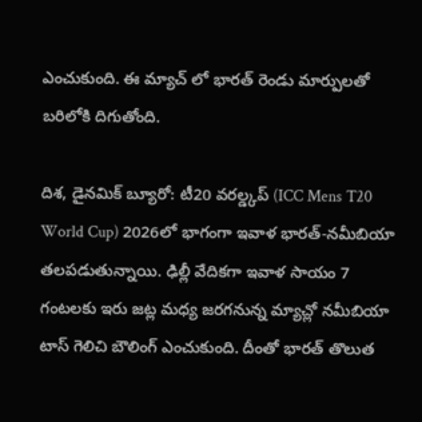ఎంచుకుంది. ఈ మ్యాచ్ లో భారత్ రెండు మార్పులతో బరిలోకి దిగుతోంది.

దిశ, డైనమిక్ బ్యూరో: టీ20 వరల్డ్కప్ (ICC Mens T20 World Cup) 2026లో భాగంగా ఇవాళ భారత్-నమీబియా తలపడుతున్నాయి. ఢిల్లీ వేదికగా ఇవాళ సాయం 7 గంటలకు ఇరు జట్ల మధ్య జరగనున్న మ్యాచ్లో నమీబియా టాస్ గెలిచి బౌలింగ్ ఎంచుకుంది. దీంతో భారత్ తొలుత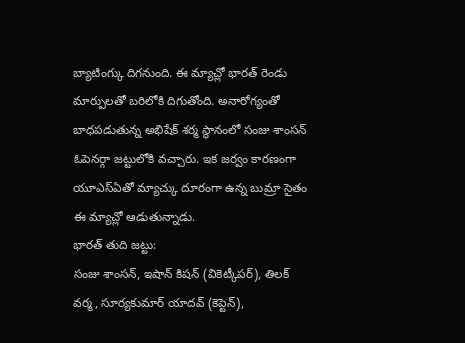బ్యాటింగ్కు దిగనుంది. ఈ మ్యాచ్లో భారత్ రెండు మార్పులతో బరిలోకి దిగుతోంది. అనారోగ్యంతో బాధపడుతున్న అభిషేక్ శర్మ స్థానంలో సంజు శాంసన్ ఓపెనర్గా జట్టులోకి వచ్చారు. ఇక జర్వం కారణంగా యూఎస్ఏతో మ్యాచ్కు దూరంగా ఉన్న బుమ్రా సైతం ఈ మ్యాచ్లో ఆడుతున్నాడు.
భారత్ తుది జట్టు:
సంజు శాంసన్, ఇషాన్ కిషన్ (వికెట్కీపర్), తిలక్ వర్మ, సూర్యకుమార్ యాదవ్ (కెప్టెన్),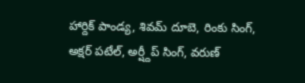హార్దిక్ పాండ్య, శివమ్ దూబె, రింకు సింగ్, అక్షర్ పటేల్, అర్ష్దీప్ సింగ్, వరుణ్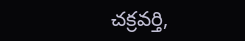చక్రవర్తి,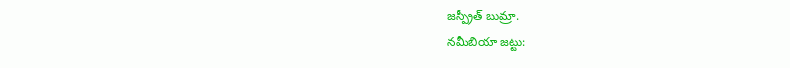జస్ప్రీత్ బుమ్రా.
నమీబియా జట్టు: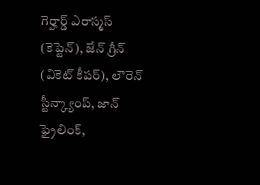గెర్హార్డ్ ఎరాస్మస్ (కెప్టెన్), జేన్ గ్రీన్ (వికెట్ కీపర్), లౌరెన్ స్టీన్క్యాంప్, జాన్ ఫ్రైలింక్,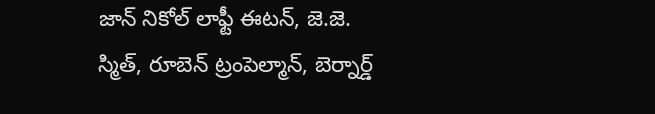జాన్ నికోల్ లాఫ్టీ ఈటన్, జె.జె. స్మిత్, రూబెన్ ట్రంపెల్మాన్, బెర్నార్డ్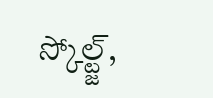స్కోల్ట్జ్,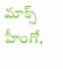మాక్స్ హీంగో,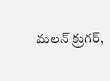మలన్ క్రుగర్,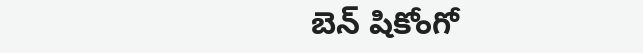బెన్ షికోంగో